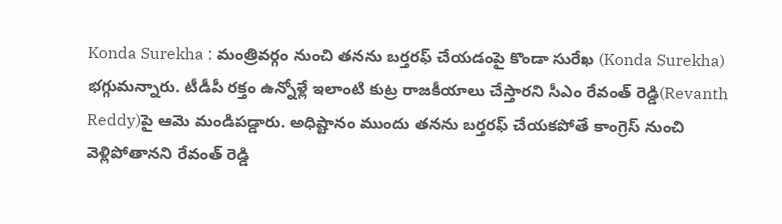Konda Surekha : మంత్రివర్గం నుంచి తనను బర్తరఫ్ చేయడంపై కొండా సురేఖ (Konda Surekha) భగ్గుమన్నారు. టీడీపీ రక్తం ఉన్నోళ్లే ఇలాంటి కుట్ర రాజకీయాలు చేస్తారని సీఎం రేవంత్ రెడ్డి(Revanth Reddy)పై ఆమె మండిపడ్డారు. అధిష్టానం ముందు తనను బర్తరఫ్ చేయకపోతే కాంగ్రెస్ నుంచి వెళ్లిపోతానని రేవంత్ రెడ్డి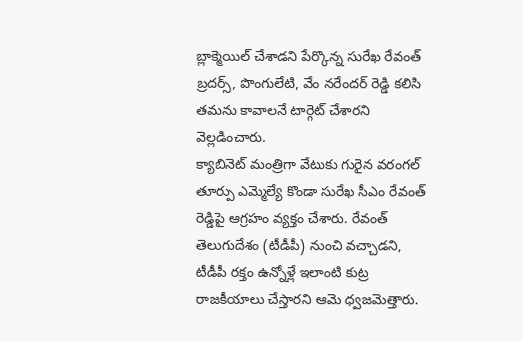బ్లాక్మెయిల్ చేశాడని పేర్కొన్న సురేఖ రేవంత్ బ్రదర్స్, పొంగులేటి, వేం నరేందర్ రెడ్డి కలిసి తమను కావాలనే టార్గెట్ చేశారని వెల్లడించారు.
క్యాబినెట్ మంత్రిగా వేటుకు గురైన వరంగల్ తూర్పు ఎమ్మెల్యే కొండా సురేఖ సీఎం రేవంత్ రెడ్డిపై ఆగ్రహం వ్యక్తం చేశారు. రేవంత్ తెలుగుదేశం (టీడీపీ) నుంచి వచ్చాడని, టీడీపీ రక్తం ఉన్నోళ్లే ఇలాంటి కుట్ర రాజకీయాలు చేస్తారని ఆమె ధ్వజమెత్తారు.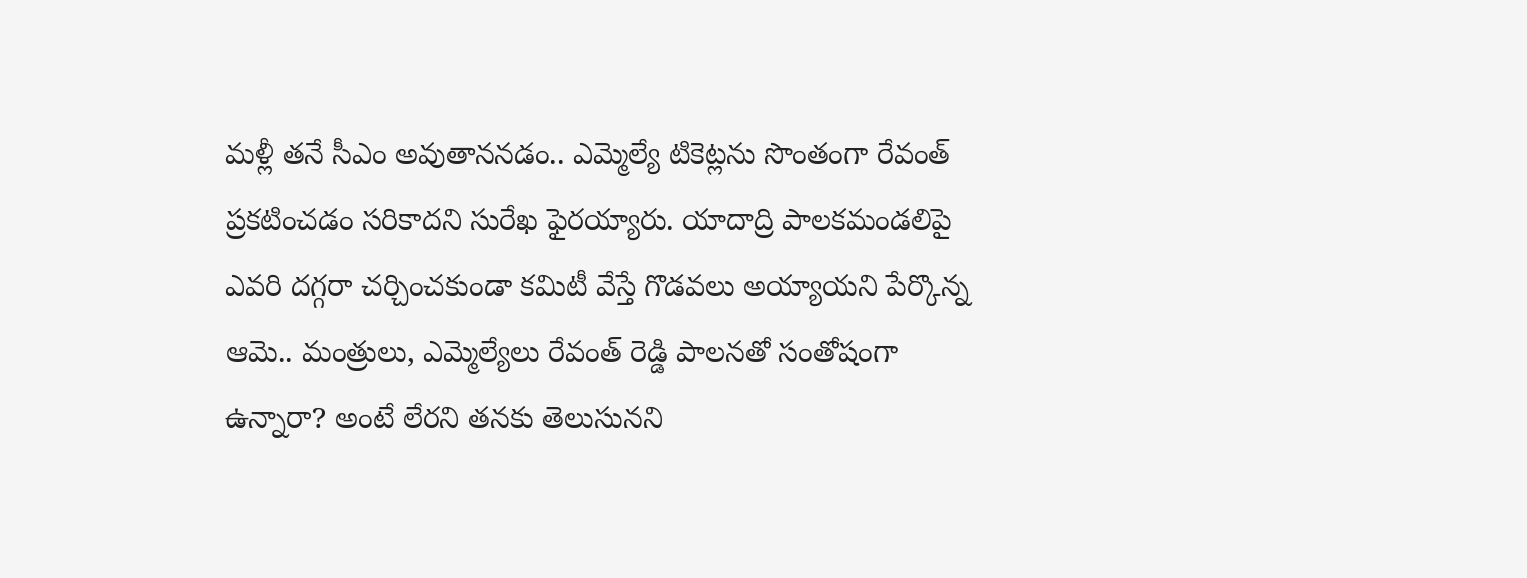మళ్లీ తనే సీఎం అవుతాననడం.. ఎమ్మెల్యే టికెట్లను సొంతంగా రేవంత్ ప్రకటించడం సరికాదని సురేఖ ఫైరయ్యారు. యాదాద్రి పాలకమండలిపై ఎవరి దగ్గరా చర్చించకుండా కమిటీ వేస్తే గొడవలు అయ్యాయని పేర్కొన్న ఆమె.. మంత్రులు, ఎమ్మెల్యేలు రేవంత్ రెడ్డి పాలనతో సంతోషంగా ఉన్నారా? అంటే లేరని తనకు తెలుసునని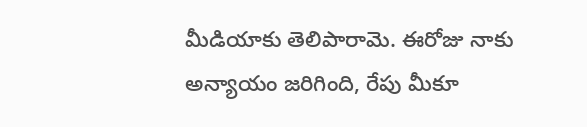మీడియాకు తెలిపారామె. ఈరోజు నాకు అన్యాయం జరిగింది, రేపు మీకూ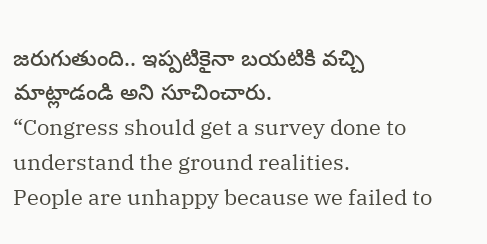జరుగుతుంది.. ఇప్పటికైనా బయటికి వచ్చి మాట్లాడండి అని సూచించారు.
“Congress should get a survey done to understand the ground realities.
People are unhappy because we failed to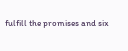fulfill the promises and six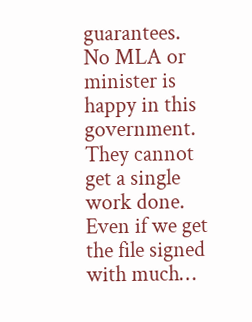guarantees.
No MLA or minister is happy in this government. They cannot get a single work done. Even if we get the file signed with much…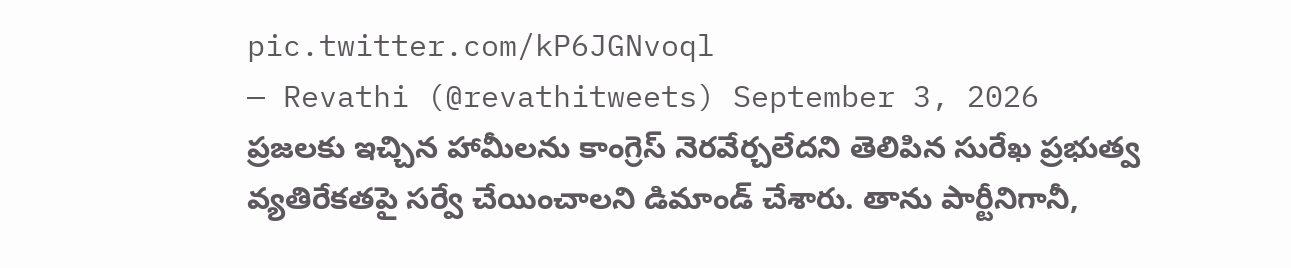pic.twitter.com/kP6JGNvoql
— Revathi (@revathitweets) September 3, 2026
ప్రజలకు ఇచ్చిన హామీలను కాంగ్రెస్ నెరవేర్చలేదని తెలిపిన సురేఖ ప్రభుత్వ వ్యతిరేకతపై సర్వే చేయించాలని డిమాండ్ చేశారు. తాను పార్టీనిగానీ,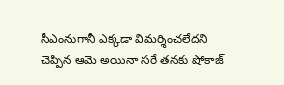సీఎంనుగానీ ఎక్కడా విమర్శించలేదని చెప్పిన ఆమె అయినా సరే తనకు షోకాజ్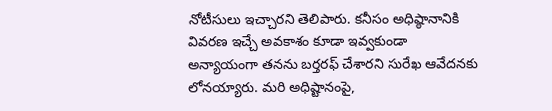నోటీసులు ఇచ్చారని తెలిపారు. కనీసం అధిష్ఠానానికి వివరణ ఇచ్చే అవకాశం కూడా ఇవ్వకుండా అన్యాయంగా తనను బర్తరఫ్ చేశారని సురేఖ ఆవేదనకు లోనయ్యారు. మరి అధిష్టానంపై,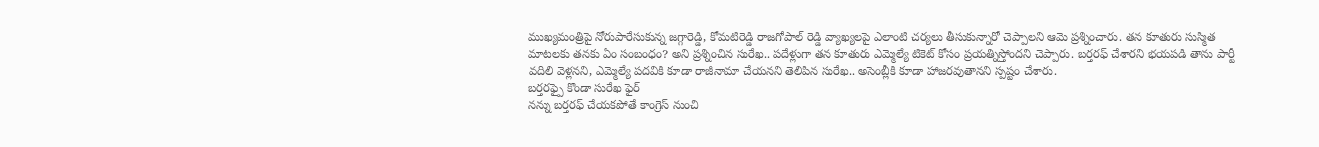ముఖ్యమంత్రిపై నోరుపారేసుకున్న జగ్గారెడ్డి, కోమటిరెడ్డి రాజగోపాల్ రెడ్డి వ్యాఖ్యలపై ఎలాంటి చర్యలు తీసుకున్నారో చెప్పాలని ఆమె ప్రశ్నించారు. తన కూతురు సుస్మిత మాటలకు తనకు ఏం సంబంధం? అని ప్రశ్నించిన సురేఖ.. పదేళ్లుగా తన కూతురు ఎమ్మెల్యే టికెట్ కోసం ప్రయత్నిస్తోందని చెప్పారు. బర్తరఫ్ చేశారని భయపడి తాను పార్టీ వదిలి వెళ్లనని, ఎమ్మెల్యే పదవికి కూడా రాజీనామా చేయనని తెలిపిన సురేఖ.. అసెంబ్లీకి కూడా హాజరవుతానని స్పష్టం చేశారు.
బర్తరఫ్పై కొండా సురేఖ ఫైర్
నన్ను బర్తరఫ్ చేయకపోతే కాంగ్రెస్ నుంచి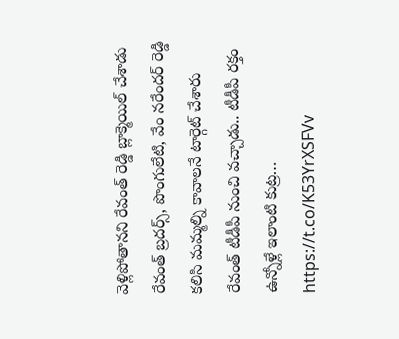వెళ్లిపోతానని రేవంత్ రెడ్డి బ్లాక్మెయిల్ చేశాడు
రేవంత్ బ్రదర్స్, పొంగులేటి, వేం నరేందర్ రెడ్డి కలిసి మమ్మల్ని కావాలనే టార్గెట్ చేశారు
రేవంత్ టీడీపీ నుంచి వచ్చాడు.. టీడీపీ రక్తం ఉన్నోళ్లే ఇలాంటి కుట్ర… https://t.co/K53YrXSFVv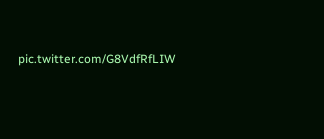pic.twitter.com/G8VdfRfLIW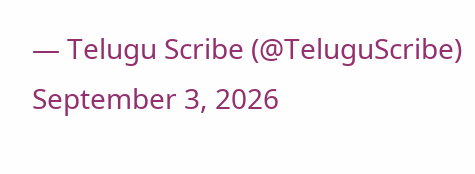— Telugu Scribe (@TeluguScribe) September 3, 2026